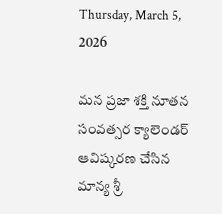Thursday, March 5, 2026

మన ప్రజా శక్తి నూతన సంవత్సర క్యాలెండర్ ఆవిష్కరణ చేసిన మాన్య శ్రీ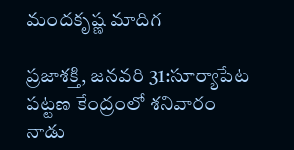మందకృష్ణ మాదిగ

ప్రజాశక్తి, జనవరి 31:సూర్యాపేట పట్టణ కేంద్రంలో శనివారం నాడు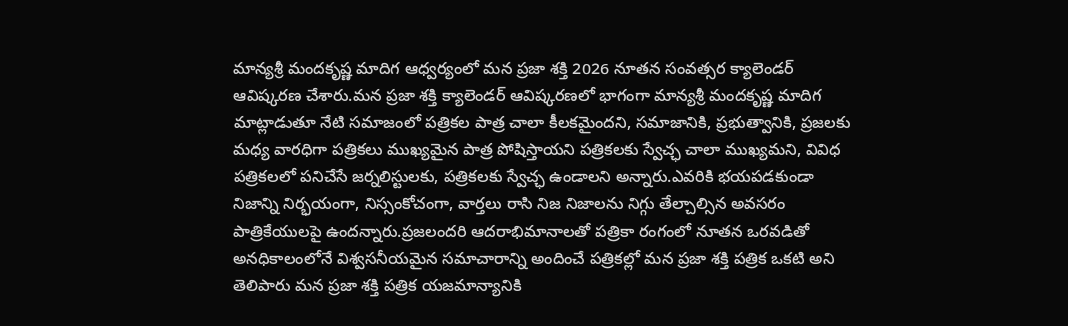మాన్యశ్రీ మందకృష్ణ మాదిగ ఆధ్వర్యంలో మన ప్రజా శక్తి 2026 నూతన సంవత్సర క్యాలెండర్ ఆవిష్కరణ చేశారు.మన ప్రజా శక్తి క్యాలెండర్ ఆవిష్కరణలో భాగంగా మాన్యశ్రీ మందకృష్ణ మాదిగ మాట్లాడుతూ నేటి సమాజంలో పత్రికల పాత్ర చాలా కీలకమైందని, సమాజానికి, ప్రభుత్వానికి, ప్రజలకు మధ్య వారధిగా పత్రికలు ముఖ్యమైన పాత్ర పోషిస్తాయని పత్రికలకు స్వేచ్ఛ చాలా ముఖ్యమని, వివిధ పత్రికలలో పనిచేసే జర్నలిస్టులకు, పత్రికలకు స్వేచ్ఛ ఉండాలని అన్నారు.ఎవరికి భయపడకుండా నిజాన్ని నిర్భయంగా, నిస్సంకోచంగా, వార్తలు రాసి నిజ నిజాలను నిగ్గు తేల్చాల్సిన అవసరం పాత్రికేయులపై ఉందన్నారు.ప్రజలందరి ఆదరాభిమానాలతో పత్రికా రంగంలో నూతన ఒరవడితో అనధికాలంలోనే విశ్వసనీయమైన సమాచారాన్ని అందించే పత్రికల్లో మన ప్రజా శక్తి పత్రిక ఒకటి అని తెలిపారు మన ప్రజా శక్తి పత్రిక యజమాన్యానికి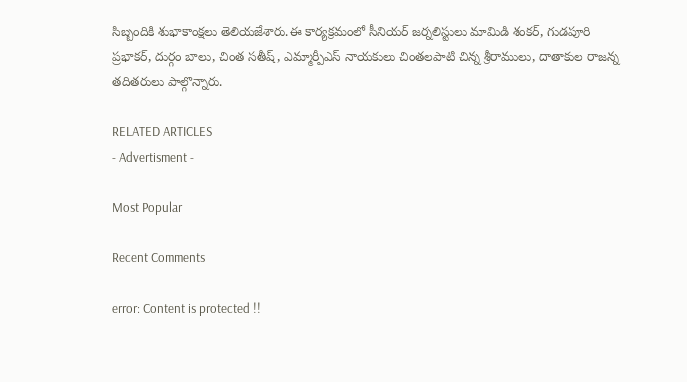సిబ్బందికి శుభాకాంక్షలు తెలియజేశారు.ఈ కార్యక్రమంలో సీనియర్ జర్నలిస్టులు మామిడి శంకర్, గుడపూరి ప్రభాకర్, దుర్గం బాలు, చింత సతీష్, ఎమ్మార్పీఎస్ నాయకులు చింతలపాటి చిన్న శ్రీరాములు, దాతాకుల రాజన్న తదితరులు పాల్గొన్నారు.

RELATED ARTICLES
- Advertisment -

Most Popular

Recent Comments

error: Content is protected !!